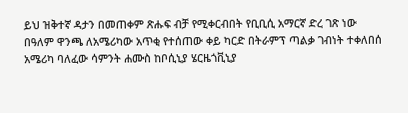ይህ ዝቅተኛ ዳታን በመጠቀም ጽሑፍ ብቻ የሚቀርብበት የቢቢሲ አማርኛ ድረ ገጽ ነው
በዓለም ዋንጫ ለአሜሪካው አጥቂ የተሰጠው ቀይ ካርድ በትራምፕ ጣልቃ ገብነት ተቀለበሰ
አሜሪካ ባለፈው ሳምንት ሐሙስ ከቦሲኒያ ሄርዜጎቪኒያ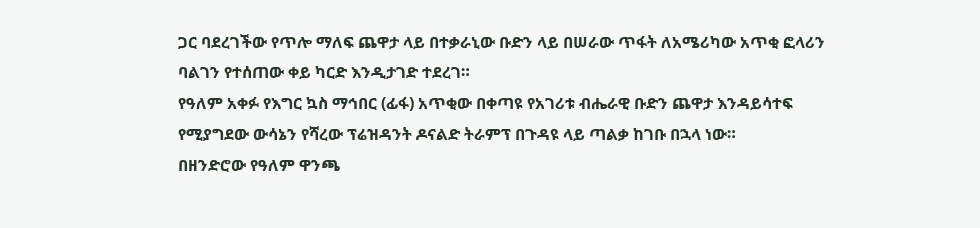ጋር ባደረገችው የጥሎ ማለፍ ጨዋታ ላይ በተቃራኒው ቡድን ላይ በሠራው ጥፋት ለአሜሪካው አጥቂ ፎላሪን ባልገን የተሰጠው ቀይ ካርድ እንዲታገድ ተደረገ።
የዓለም አቀፉ የእግር ኳስ ማኅበር (ፊፋ) አጥቂው በቀጣዩ የአገሪቱ ብሔራዊ ቡድን ጨዋታ እንዳይሳተፍ የሚያግደው ውሳኔን የሻረው ፕሬዝዳንት ዶናልድ ትራምፕ በጉዳዩ ላይ ጣልቃ ከገቡ በኋላ ነው።
በዘንድሮው የዓለም ዋንጫ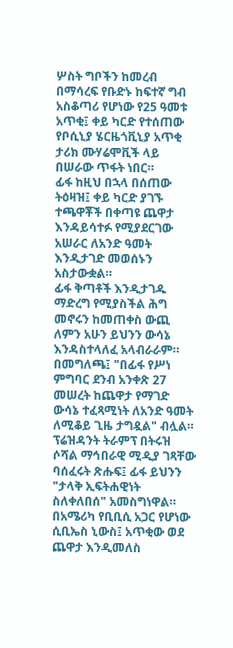ሦስት ግቦችን ከመረብ በማሳረፍ የቡድኑ ከፍተኛ ግብ አስቆጣሪ የሆነው የ25 ዓመቱ አጥቂ፤ ቀይ ካርድ የተሰጠው የቦሲኒያ ሄርዜጎቪኒያ አጥቂ ታሪክ ሙሃሬሞቪች ላይ በሠራው ጥፋት ነበር።
ፊፋ ከዚህ በኋላ በሰጠው ትዕዛዝ፤ ቀይ ካርድ ያገኙ ተጫዋቾች በቀጣዩ ጨዋታ እንዳይሳተፉ የሚያደርገው አሠራር ለአንድ ዓመት እንዲታገድ መወሰኑን አስታውቋል።
ፊፋ ቅጣቶች እንዲታገዱ ማድረግ የሚያስችል ሕግ መኖሩን ከመጠቀስ ውጪ ለምን አሁን ይህንን ውሳኔ እንዳስተላለፈ አላብራራም።
በመግለጫ፤ "በፊፋ የሥነ ምግባር ደንብ አንቀጽ 27 መሠረት ከጨዋታ የማገድ ውሳኔ ተፈጻሚነት ለአንድ ዓመት ለሚቆይ ጊዜ ታግዷል" ብሏል።
ፕሬዝዳንት ትራምፕ በትሩዝ ሶሻል ማኅበራዊ ሚዲያ ገጻቸው ባሰፈሩት ጽሑፍ፤ ፊፋ ይህንን "ታላቅ ኢፍትሐዊነት ስለቀለበሰ" አመስግነዋል።
በአሜሪካ የቢቢሲ አጋር የሆነው ሲቢኤስ ኒውስ፤ አጥቂው ወደ ጨዋታ እንዲመለስ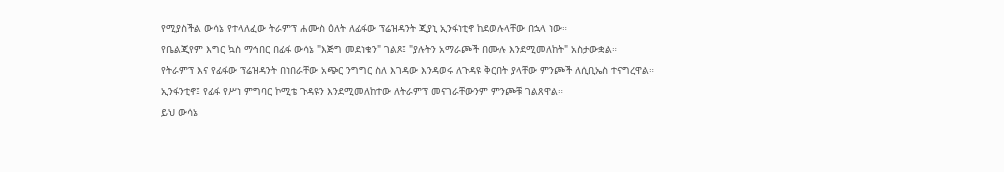የሚያስችል ውሳኔ የተላለፈው ትራምፕ ሐሙስ ዕለት ለፊፋው ፕሬዝዳንት ጂያኒ ኢንፋነቲኖ ከደወሉላቸው በኋላ ነው።
የቤልጂየም እግር ኳስ ማኅበር በፊፋ ውሳኔ "እጅግ መደነቁን" ገልጾ፤ "ያሉትን አማራጮች በሙሉ እንደሚመለከት" አስታውቋል።
የትራምፕ እና የፊፋው ፕሬዝዳንት በነበራቸው አጭር ንግግር ስለ እገዳው እንዳወሩ ለጉዳዩ ቅርበት ያላቸው ምንጮች ለሲቢኤስ ተናግረዋል።
ኢንፋንቲኖ፤ የፊፋ የሥነ ምግባር ኮሚቴ ጉዳዩን እንደሚመለከተው ለትራምፕ መናገራቸውንም ምንጮቹ ገልጸዋል።
ይህ ውሳኔ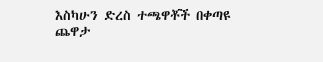እስካሁን ድረስ ተጫዋቾች በቀጣዩ ጨዋታ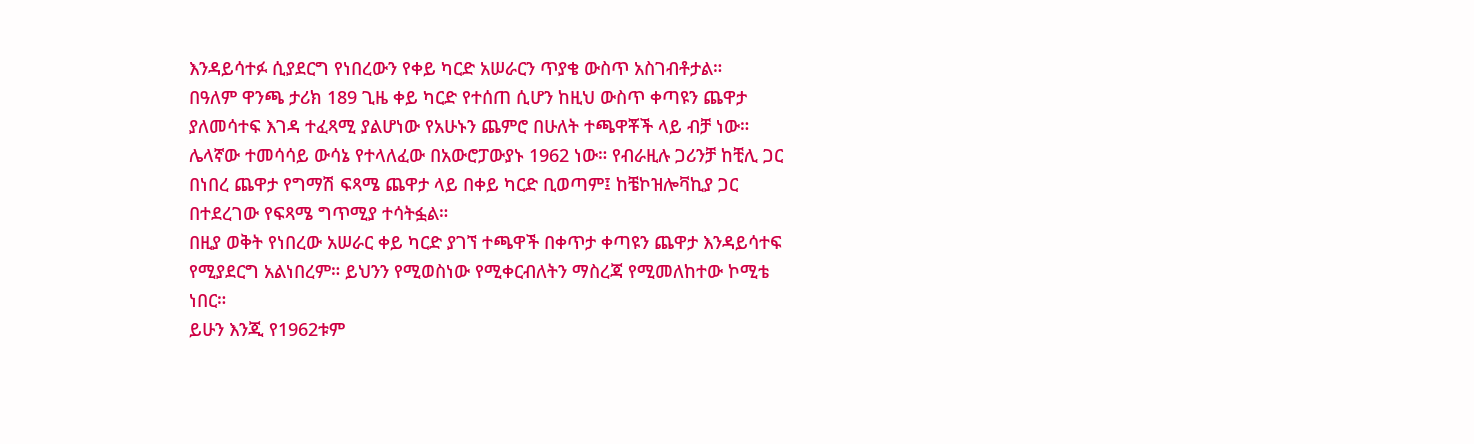እንዳይሳተፉ ሲያደርግ የነበረውን የቀይ ካርድ አሠራርን ጥያቄ ውስጥ አስገብቶታል።
በዓለም ዋንጫ ታሪክ 189 ጊዜ ቀይ ካርድ የተሰጠ ሲሆን ከዚህ ውስጥ ቀጣዩን ጨዋታ ያለመሳተፍ እገዳ ተፈጻሚ ያልሆነው የአሁኑን ጨምሮ በሁለት ተጫዋቾች ላይ ብቻ ነው።
ሌላኛው ተመሳሳይ ውሳኔ የተላለፈው በአውሮፓውያኑ 1962 ነው። የብራዚሉ ጋሪንቻ ከቺሊ ጋር በነበረ ጨዋታ የግማሽ ፍጻሜ ጨዋታ ላይ በቀይ ካርድ ቢወጣም፤ ከቼኮዝሎቫኪያ ጋር በተደረገው የፍጻሜ ግጥሚያ ተሳትፏል።
በዚያ ወቅት የነበረው አሠራር ቀይ ካርድ ያገኘ ተጫዋች በቀጥታ ቀጣዩን ጨዋታ እንዳይሳተፍ የሚያደርግ አልነበረም። ይህንን የሚወስነው የሚቀርብለትን ማስረጃ የሚመለከተው ኮሚቴ ነበር።
ይሁን እንጂ የ1962ቱም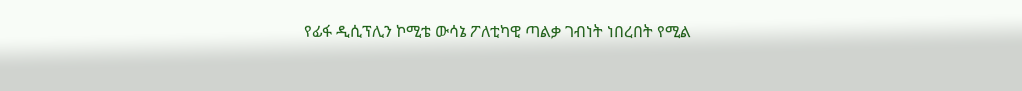የፊፋ ዲሲፕሊን ኮሚቴ ውሳኔ ፖለቲካዊ ጣልቃ ገብነት ነበረበት የሚል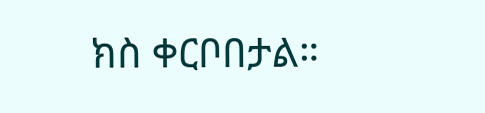ክስ ቀርቦበታል።